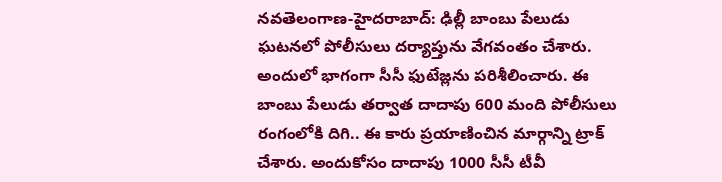నవతెలంగాణ-హైదరాబాద్: ఢిల్లీ బాంబు పేలుడు ఘటనలో పోలీసులు దర్యాప్తును వేగవంతం చేశారు. అందులో భాగంగా సీసీ ఫుటేజ్లను పరిశీలించారు. ఈ బాంబు పేలుడు తర్వాత దాదాపు 600 మంది పోలీసులు రంగంలోకి దిగి.. ఈ కారు ప్రయాణించిన మార్గాన్ని ట్రాక్ చేశారు. అందుకోసం దాదాపు 1000 సీసీ టీవీ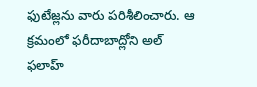ఫుటేజ్లను వారు పరిశీలించారు. ఆ క్రమంలో ఫరీదాబాద్లోని అల్ ఫలాహ్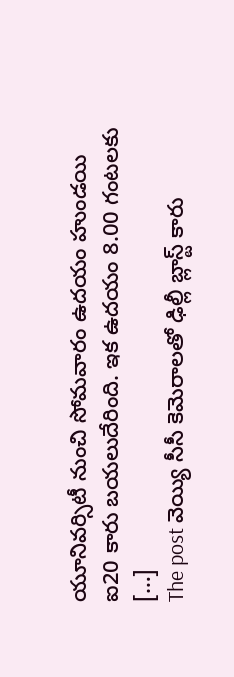యూనివర్సిటీ నుంచి సోమవారం ఉదయం హుండయి ఐ20 కారు బయలుదేరింది. ఇక ఉదయం 8.00 గంటలకు […]
The post వెయ్యి సీసీ కెమెరాలతో ఢిల్లీ బ్లాస్ట్ కారు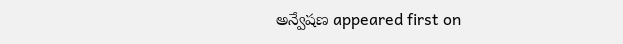అన్వేషణ appeared first on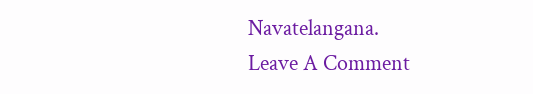Navatelangana.
Leave A Comment